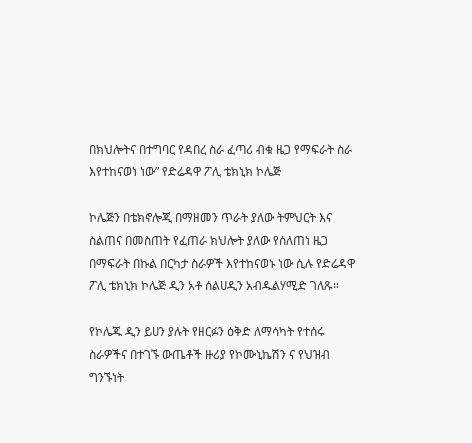በክህሎትና በተግባር የዳበረ ስራ ፈጣሪ ብቁ ዜጋ የማፍራት ስራ እየተከናወነ ነው” የድሬዳዋ ፖሊ ቴክኒክ ኮሌጅ

ኮሌጅን በቴክኖሎጂ በማዘመን ጥራት ያለው ትምህርት እና ስልጠና በመስጠት የፈጠራ ክህሎት ያለው የሰለጠነ ዜጋ በማፍራት በኩል በርካታ ስራዎች እየተከናወኑ ነው ሲሉ የድሬዳዋ ፖሊ ቴክኒክ ኮሌጅ ዲን አቶ ሰልሀዲን አብዱልሃሚድ ገለጹ።

የኮሌጁ ዲን ይሀን ያሉት የዘርፉን ዕቅድ ለማሳካት የተሰሩ ስራዎችና በተገኙ ውጤቶች ዙሪያ የኮሙኒኬሽን ና የህዝብ ግንኙነት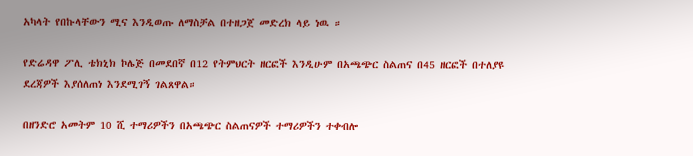አካላት የበኩላቸውን ሚና እንዲወጡ ለማስቻል በተዘጋጀ መድረክ ላይ ነዉ ።

የድሬዳዋ ፖሊ ቴክኒክ ኮሌጅ በመደበኛ በ12 የትምህርት ዘርፎች እንዲሁም በአጫጭር ስልጠና በ45 ዘርፎች በተለያዩ ደረጃዎች እያሰለጠነ እንደሚገኝ ገልጸዋል።

በዘንድሮ አመትም 10 ሺ ተማሪዎችን በአጫጭር ስልጠናዎች ተማሪዎችን ተቀብሎ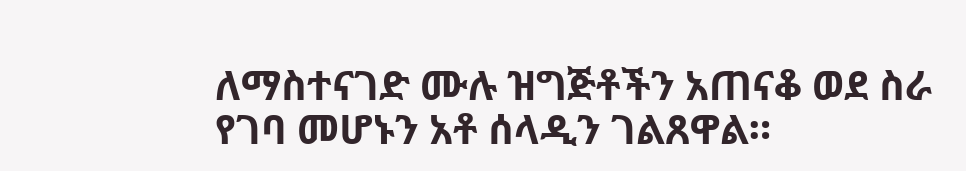ለማስተናገድ ሙሉ ዝግጅቶችን አጠናቆ ወደ ስራ የገባ መሆኑን አቶ ሰላዲን ገልጸዋል።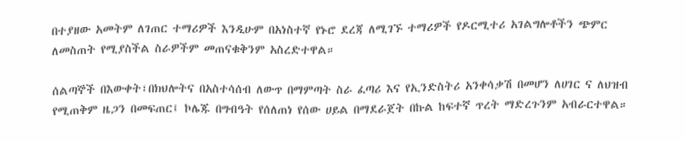በተያዘው አመትም ለገጠር ተማሪዎች እንዲሁም በአነስተኛ የኑሮ ደረጃ ለሚገኙ ተማሪዎች የዶርሚተሪ አገልግሎቶችን ጭምር ለመስጠት የሚያስችል ስራዎችም መጠናቁቅንም አስረድተዋል።

ሰልጣኞች በእውቀት፣በክህሎትና በአስተሳሰብ ለውጥ በማምጣት ስራ ፈጣሪ እና የኢንድስትሪ አንቀሳቃሽ በመሆን ለሀገር ና ለህዝብ የሚጠቅም ዜጋን በመፍጠር፤ ኮሌጁ በግብዓት የሰለጠነ የሰው ሀይል በማደራጀት በኩል ከፍተኛ ጥረት ማድረጉንም አብራርተዋል።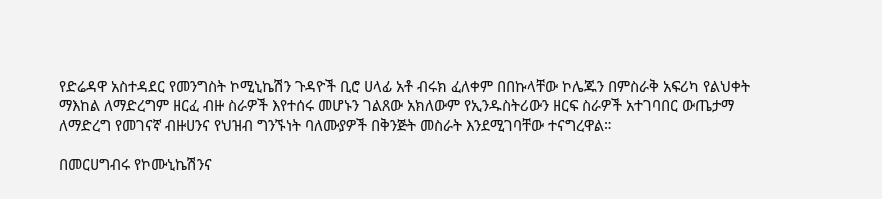የድሬዳዋ አስተዳደር የመንግስት ኮሚኒኬሽን ጉዳዮች ቢሮ ሀላፊ አቶ ብሩክ ፈለቀም በበኩላቸው ኮሌጁን በምስራቅ አፍሪካ የልህቀት ማእከል ለማድረግም ዘርፈ ብዙ ስራዎች እየተሰሩ መሆኑን ገልጸው አክለውም የኢንዱስትሪውን ዘርፍ ስራዎች አተገባበር ውጤታማ ለማድረግ የመገናኛ ብዙሀንና የህዝብ ግንኙነት ባለሙያዎች በቅንጅት መስራት እንደሚገባቸው ተናግረዋል።

በመርሀግብሩ የኮሙኒኬሽንና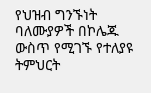የህዝብ ግንኙነት ባለሙያዎች በኮሌጁ ውስጥ የሚገኙ የተለያዩ ትምህርት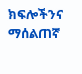ክፍሎችንና ማሰልጠኛ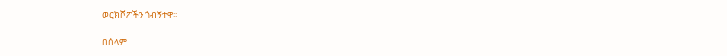ወርክሾፖችን ጎብኝተዋ፡፡

በሰላም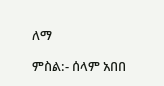ለማ

ምስል:- ሰላም አበበ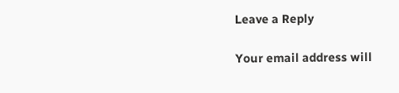Leave a Reply

Your email address will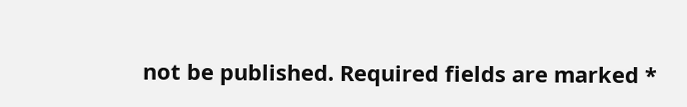not be published. Required fields are marked *